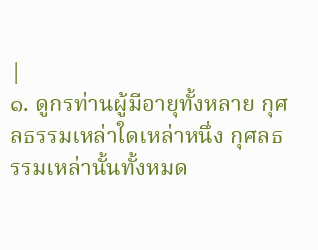|
๑. ดูกรท่านผู้มีอายุทั้งหลาย กุศลธรรมเหล่าใดเหล่าหนึ่ง กุศลธรรมเหล่านั้นทั้งหมด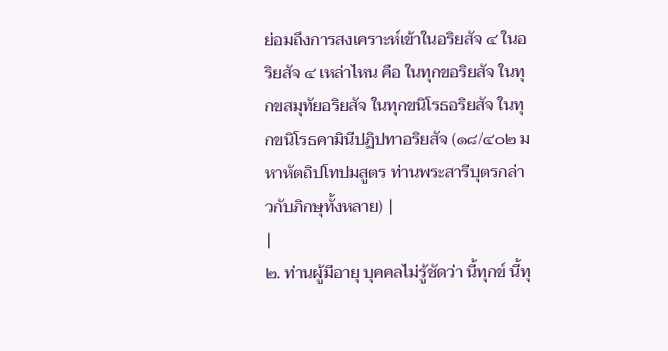ย่อมถึงการสงเคราะห์เข้าในอริยสัจ ๔ ในอริยสัจ ๔ เหล่าไหน คือ ในทุกขอริยสัจ ในทุกขสมุทัยอริยสัจ ในทุกขนิโรธอริยสัจ ในทุกขนิโรธคามินีปฏิปทาอริยสัจ (๑๘/๔๐๒ มหาหัตถิปโทปมสูตร ท่านพระสารีบุตรกล่าวกับภิกษุทั้งหลาย) |
|
๒. ท่านผู้มีอายุ บุคคลไม่รู้ชัดว่า นี้ทุกข์ นี้ทุ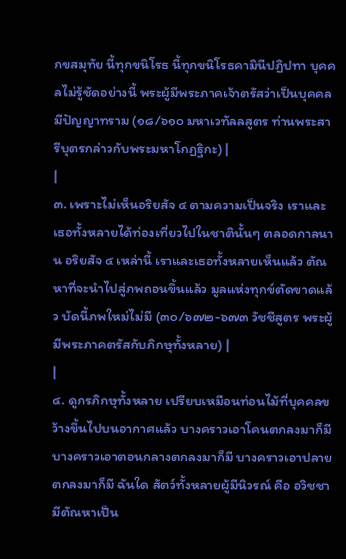กขสมุทัย นี้ทุกขนิโรธ นี้ทุกขนิโรธคามินีปฏิปทา บุคคลไม่รู้ชัดอย่างนี้ พระผู้มีพระภาคเจ้าตรัสว่าเป็นบุคคลมีปัญญาทราม (๑๘/๖๑๐ มหาเวทัลลสูตร ท่านพระสารีบุตรกล่าวกับพระมหาโกฏฐิกะ) |
|
๓. เพราะไม่เห็นอริยสัจ ๔ ตามความเป็นจริง เราและเธอทั้งหลายได้ท่องเที่ยวไปในชาตินั้นๆ ตลอดกาลนาน อริยสัจ ๔ เหล่านี้ เราและเธอทั้งหลายเห็นแล้ว ตัณหาที่จะนำไปสู่ภพถอนขึ้นแล้ว มูลแห่งทุกข์ตัดขาดแล้ว บัดนี้ภพใหม่ไม่มี (๓๐/๖๗๒-๖๗๓ วัชชีสูตร พระผู้มีพระภาคตรัสกับภิกษุทั้งหลาย) |
|
๔. ดูกรภิกษุทั้งหลาย เปรียบเหมือนท่อนไม้ที่บุคคลขว้างขึ้นไปบนอากาศแล้ว บางคราวเอาโคนตกลงมาก็มี บางคราวเอาตอนกลางตกลงมาก็มี บางคราวเอาปลายตกลงมาก็มี ฉันใด สัตว์ทั้งหลายผู้มีนิวรณ์ คือ อวิชชา มีตัณหาเป็น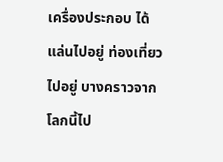เครื่องประกอบ ได้แล่นไปอยู่ ท่องเที่ยวไปอยู่ บางคราวจากโลกนี้ไป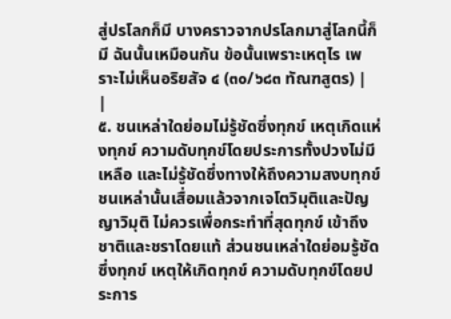สู่ปรโลกก็มี บางคราวจากปรโลกมาสู่โลกนี้ก็มี ฉันนั้นเหมือนกัน ข้อนั้นเพราะเหตุไร เพราะไม่เห็นอริยสัจ ๔ (๓๐/๖๘๓ ทัณฑสูตร) |
|
๕. ชนเหล่าใดย่อมไม่รู้ชัดซึ่งทุกข์ เหตุเกิดแห่งทุกข์ ความดับทุกข์โดยประการทั้งปวงไม่มีเหลือ และไม่รู้ชัดซึ่งทางให้ถึงความสงบทุกข์ ชนเหล่านั้นเสื่อมแล้วจากเจโตวิมุติและปัญญาวิมุติ ไม่ควรเพื่อกระทำที่สุดทุกข์ เข้าถึงชาติและชราโดยแท้ ส่วนชนเหล่าใดย่อมรู้ชัดซึ่งทุกข์ เหตุให้เกิดทุกข์ ความดับทุกข์โดยประการ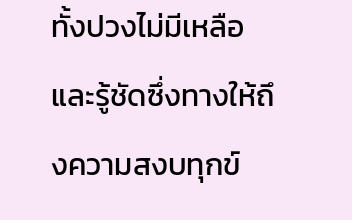ทั้งปวงไม่มีเหลือ และรู้ชัดซึ่งทางให้ถึงความสงบทุกข์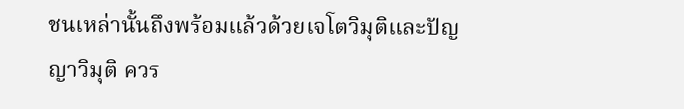ชนเหล่านั้นถึงพร้อมแล้วด้วยเจโตวิมุติและปัญญาวิมุติ ควร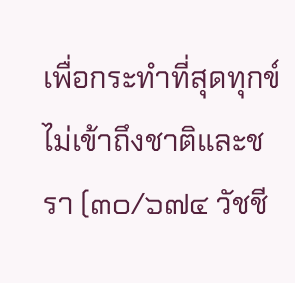เพื่อกระทำที่สุดทุกข์ ไม่เข้าถึงชาติและชรา (๓๐/๖๗๔ วัชชี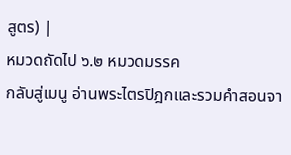สูตร) |
หมวดถัดไป ๖.๒ หมวดมรรค
กลับสู่เมนู อ่านพระไตรปิฎกและรวมคำสอนจา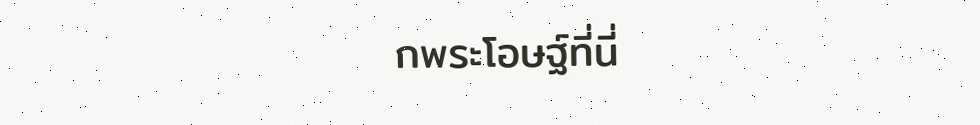กพระโอษฐ์ที่นี่